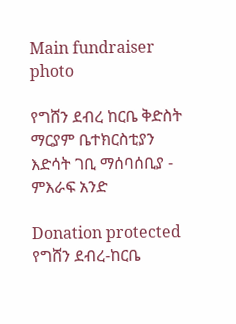Main fundraiser photo

የግሸን ደብረ ከርቤ ቅድስት ማርያም ቤተክርስቲያን እድሳት ገቢ ማሰባሰቢያ - ምእራፍ አንድ

Donation protected
የግሸን ደብረ-ከርቤ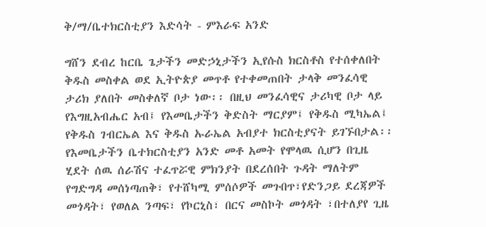ቅ/ማ/ቤተክርስቲያን እድሳት - ምእራፍ አንድ

ግሸን ደብረ ከርቤ ጌታችን መድኃኒታችን ኢየሱስ ክርስቶስ የተሰቀለበት ቅዱስ መስቀል ወደ ኢትዮጵያ መጥቶ የተቀመጠበት ታላቅ መንፈሳዊ ታሪክ ያለበት መስቀለኛ ቦታ ነው፡፡ በዚህ መንፈሳዊና ታሪካዊ ቦታ ላይ የእግዚአብሔር አብ፤ የእመቤታችን ቅድስት ማርያም፤ የቅዱስ ሚካኤል፤ የቅዱስ ገብርኤል እና ቅዱስ ኡራኤል አብያተ ክርስቲያናት ይገኙበታል፡፡
የእመቤታችን ቤተክርስቲያን አንድ መቶ አመት የሞላዉ ሲሆን በጊዜ ሂደት ሰዉ ሰራሽና ተፈጥሯዊ ምክንያት በደረሰበት ጉዳት ማለትም የግድግዳ መሰነጣጠቅ፣ የተሸካሚ ምሰሶዎች መጉበጥ፣የድንጋይ ደረጃዎች መጎዳት፣ የወለል ንጣፍ፣ የኮርኒስ፣ በርና መስኮት መጎዳት ፣በተለያየ ጊዜ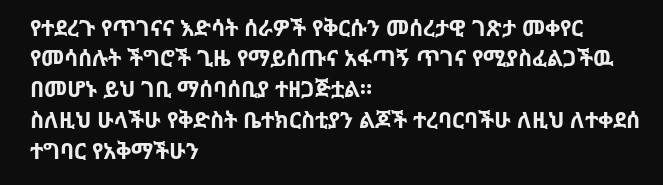የተደረጉ የጥገናና እድሳት ሰራዎች የቅርሱን መሰረታዊ ገጽታ መቀየር የመሳሰሉት ችግሮች ጊዜ የማይሰጡና አፋጣኝ ጥገና የሚያስፈልጋችዉ በመሆኑ ይህ ገቢ ማሰባሰቢያ ተዘጋጅቷል።
ስለዚህ ሁላችሁ የቅድስት ቤተክርስቲያን ልጆች ተረባርባችሁ ለዚህ ለተቀደሰ ተግባር የአቅማችሁን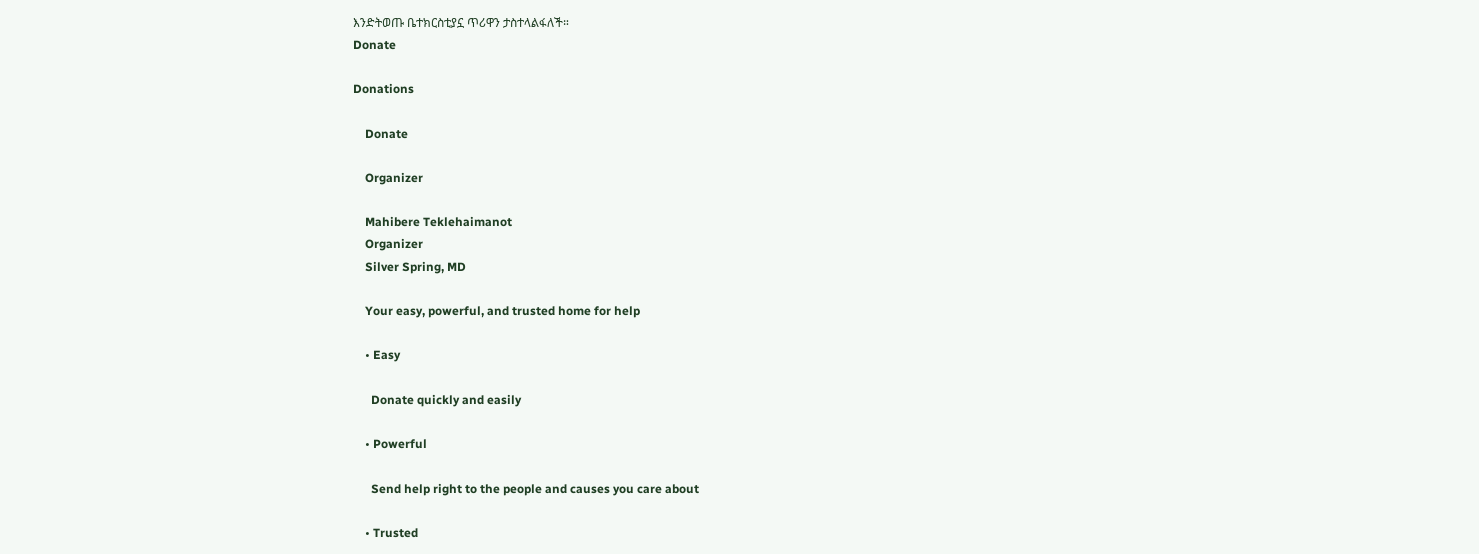እንድትወጡ ቤተክርስቲያኗ ጥሪዋን ታስተላልፋለች።
Donate

Donations

    Donate

    Organizer

    Mahibere Teklehaimanot
    Organizer
    Silver Spring, MD

    Your easy, powerful, and trusted home for help

    • Easy

      Donate quickly and easily

    • Powerful

      Send help right to the people and causes you care about

    • Trusted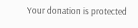Your donation is protected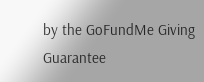by the GoFundMe Giving Guarantee